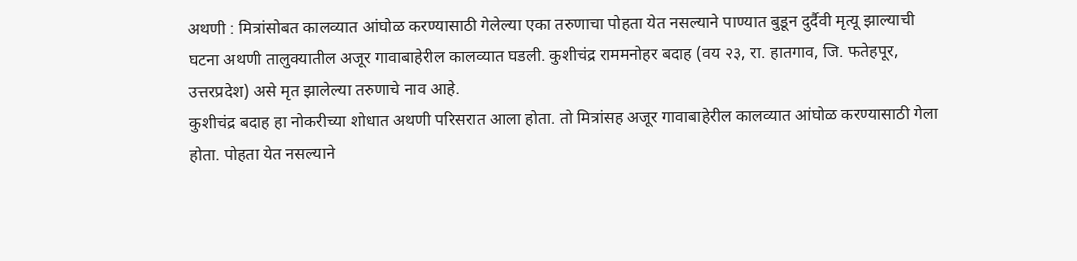अथणी : मित्रांसोबत कालव्यात आंघोळ करण्यासाठी गेलेल्या एका तरुणाचा पोहता येत नसल्याने पाण्यात बुडून दुर्दैवी मृत्यू झाल्याची घटना अथणी तालुक्यातील अजूर गावाबाहेरील कालव्यात घडली. कुशीचंद्र राममनोहर बदाह (वय २३, रा. हातगाव, जि. फतेहपूर, उत्तरप्रदेश) असे मृत झालेल्या तरुणाचे नाव आहे.
कुशीचंद्र बदाह हा नोकरीच्या शोधात अथणी परिसरात आला होता. तो मित्रांसह अजूर गावाबाहेरील कालव्यात आंघोळ करण्यासाठी गेला होता. पोहता येत नसल्याने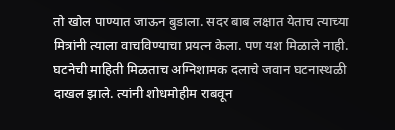तो खोल पाण्यात जाऊन बुडाला. सदर बाब लक्षात येताच त्याच्या मित्रांनी त्याला वाचविण्याचा प्रयत्न केला. पण यश मिळाले नाही.
घटनेची माहिती मिळताच अग्निशामक दलाचे जवान घटनास्थळी दाखल झाले. त्यांनी शोधमोहीम राबवून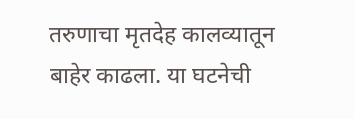तरुणाचा मृतदेह कालव्यातून बाहेर काढला. या घटनेची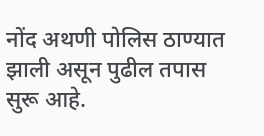नोंद अथणी पोलिस ठाण्यात झाली असून पुढील तपास सुरू आहे.